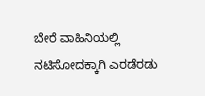ಬೇರೆ ವಾಹಿನಿಯಲ್ಲಿ ನಟಿಸೋದಕ್ಕಾಗಿ ಎರಡೆರಡು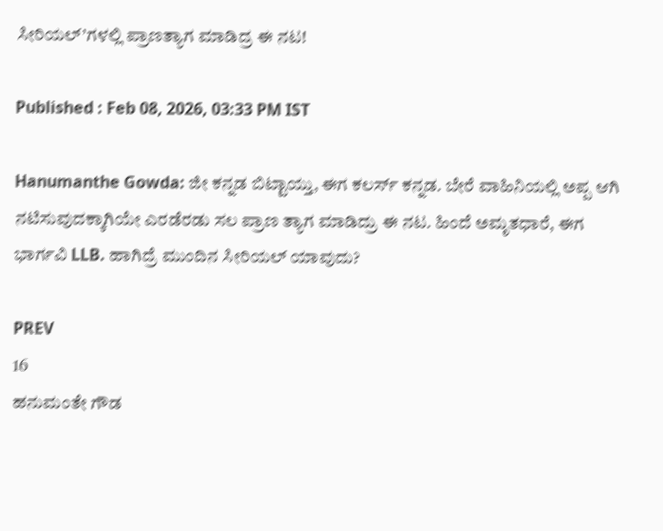ಸೀರಿಯಲ್’ಗಳಲ್ಲಿ ಪ್ರಾಣತ್ಯಾಗ ಮಾಡಿದ್ರ ಈ ನಟ!

Published : Feb 08, 2026, 03:33 PM IST

Hanumanthe Gowda: ಜೀ ಕನ್ನಡ ಬಿಟ್ಟಾಯ್ತು, ಈಗ ಕಲರ್ಸ್ ಕನ್ನಡ. ಬೇರೆ ವಾಹಿನಿಯಲ್ಲಿ ಅಪ್ಪ ಆಗಿ ನಟಿಸುವುದಕ್ಕಾಗಿಯೇ ಎರಡೆರಡು ಸಲ ಪ್ರಾಣ ತ್ಯಾಗ ಮಾಡಿದ್ರು ಈ ನಟ. ಹಿಂದೆ ಅಮೃತಧಾರೆ, ಈಗ ಭಾರ್ಗವಿ LLB. ಹಾಗಿದ್ರೆ ಮುಂದಿನ ಸೀರಿಯಲ್ ಯಾವುದು?

PREV
16
ಹನುಮಂತೇ ಗೌಡ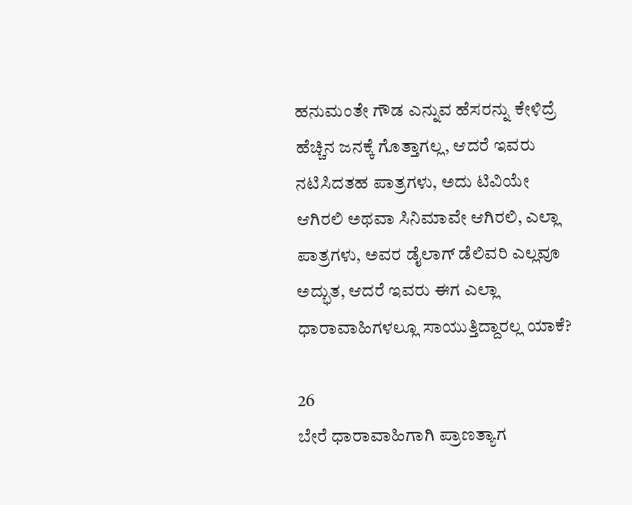ಹನುಮಂತೇ ಗೌಡ ಎನ್ನುವ ಹೆಸರನ್ನು ಕೇಳಿದ್ರೆ ಹೆಚ್ಚಿನ ಜನಕ್ಕೆ ಗೊತ್ತಾಗಲ್ಲ, ಆದರೆ ಇವರು ನಟಿಸಿದತಹ ಪಾತ್ರಗಳು, ಅದು ಟಿವಿಯೇ ಆಗಿರಲಿ ಅಥವಾ ಸಿನಿಮಾವೇ ಆಗಿರಲಿ, ಎಲ್ಲಾ ಪಾತ್ರಗಳು, ಅವರ ಡೈಲಾಗ್ ಡೆಲಿವರಿ ಎಲ್ಲವೂ ಅದ್ಭುತ, ಆದರೆ ಇವರು ಈಗ ಎಲ್ಲಾ ಧಾರಾವಾಹಿಗಳಲ್ಲೂ ಸಾಯುತ್ತಿದ್ದಾರಲ್ಲ ಯಾಕೆ?

26
ಬೇರೆ ಧಾರಾವಾಹಿಗಾಗಿ ಪ್ರಾಣತ್ಯಾಗ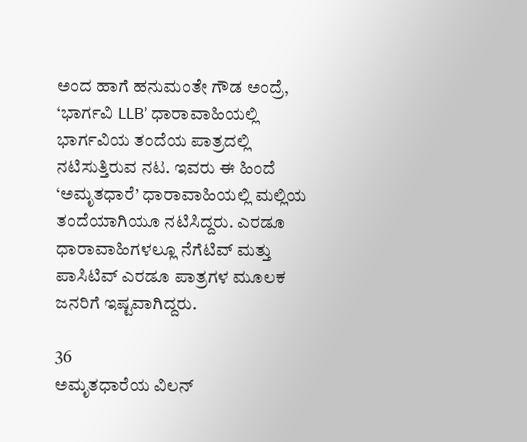ಅಂದ ಹಾಗೆ ಹನುಮಂತೇ ಗೌಡ ಅಂದ್ರೆ, ‘ಭಾರ್ಗವಿ LLB’ ಧಾರಾವಾಹಿಯಲ್ಲಿ ಭಾರ್ಗವಿಯ ತಂದೆಯ ಪಾತ್ರದಲ್ಲಿ ನಟಿಸುತ್ತಿರುವ ನಟ. ಇವರು ಈ ಹಿಂದೆ ‘ಅಮೃತಧಾರೆ’ ಧಾರಾವಾಹಿಯಲ್ಲಿ ಮಲ್ಲಿಯ ತಂದೆಯಾಗಿಯೂ ನಟಿಸಿದ್ದರು. ಎರಡೂ ಧಾರಾವಾಹಿಗಳಲ್ಲೂ ನೆಗೆಟಿವ್ ಮತ್ತು ಪಾಸಿಟಿವ್ ಎರಡೂ ಪಾತ್ರಗಳ ಮೂಲಕ ಜನರಿಗೆ ಇಷ್ಟವಾಗಿದ್ದರು.

36
ಅಮೃತಧಾರೆಯ ವಿಲನ್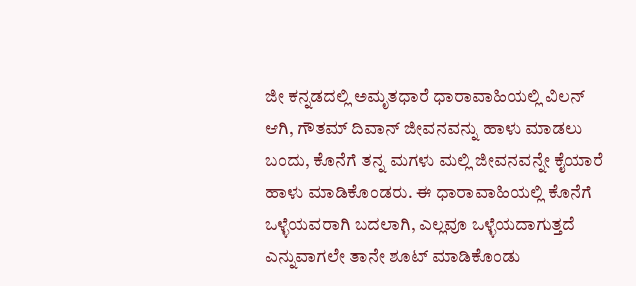ಜೀ ಕನ್ನಡದಲ್ಲಿ ಅಮೃತಧಾರೆ ಧಾರಾವಾಹಿಯಲ್ಲಿ ವಿಲನ್ ಆಗಿ, ಗೌತಮ್ ದಿವಾನ್ ಜೀವನವನ್ನು ಹಾಳು ಮಾಡಲು ಬಂದು, ಕೊನೆಗೆ ತನ್ನ ಮಗಳು ಮಲ್ಲಿ ಜೀವನವನ್ನೇ ಕೈಯಾರೆ ಹಾಳು ಮಾಡಿಕೊಂಡರು. ಈ ಧಾರಾವಾಹಿಯಲ್ಲಿ ಕೊನೆಗೆ ಒಳ್ಳೆಯವರಾಗಿ ಬದಲಾಗಿ, ಎಲ್ಲವೂ ಒಳ್ಳೆಯದಾಗುತ್ತದೆ ಎನ್ನುವಾಗಲೇ ತಾನೇ ಶೂಟ್ ಮಾಡಿಕೊಂಡು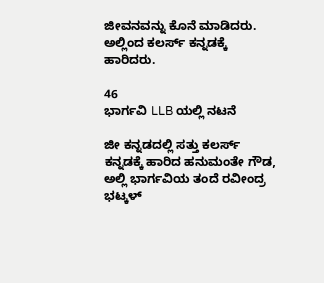ಜೀವನವನ್ನು ಕೊನೆ ಮಾಡಿದರು. ಅಲ್ಲಿಂದ ಕಲರ್ಸ್ ಕನ್ನಡಕ್ಕೆ ಹಾರಿದರು.

46
ಭಾರ್ಗವಿ LLB ಯಲ್ಲಿ ನಟನೆ

ಜೀ ಕನ್ನಡದಲ್ಲಿ ಸತ್ತು ಕಲರ್ಸ್ ಕನ್ನಡಕ್ಕೆ ಹಾರಿದ ಹನುಮಂತೇ ಗೌಡ, ಅಲ್ಲಿ ಭಾರ್ಗವಿಯ ತಂದೆ ರವೀಂದ್ರ ಭಟ್ಕಳ್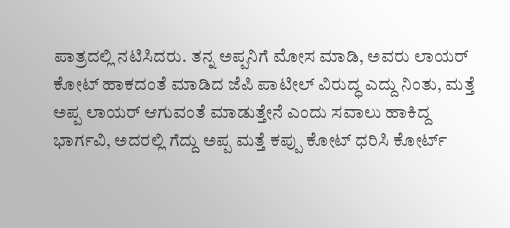ಪಾತ್ರದಲ್ಲಿ ನಟಿಸಿದರು. ತನ್ನ ಅಪ್ಪನಿಗೆ ಮೋಸ ಮಾಡಿ, ಅವರು ಲಾಯರ್ ಕೋಟ್ ಹಾಕದಂತೆ ಮಾಡಿದ ಜೆಪಿ ಪಾಟೀಲ್ ವಿರುದ್ಧ ಎದ್ದು ನಿಂತು, ಮತ್ತೆ ಅಪ್ಪ ಲಾಯರ್ ಆಗುವಂತೆ ಮಾಡುತ್ತೇನೆ ಎಂದು ಸವಾಲು ಹಾಕಿದ್ದ ಭಾರ್ಗವಿ, ಅದರಲ್ಲಿ ಗೆದ್ದು ಅಪ್ಪ ಮತ್ತೆ ಕಪ್ಪು ಕೋಟ್ ಧರಿಸಿ ಕೋರ್ಟ್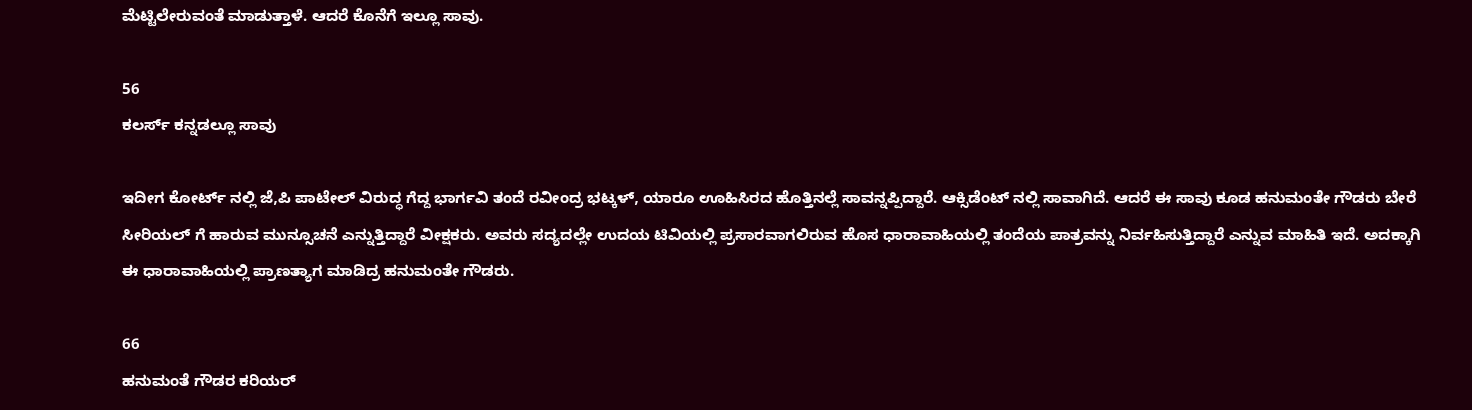ಮೆಟ್ಟಿಲೇರುವಂತೆ ಮಾಡುತ್ತಾಳೆ. ಆದರೆ ಕೊನೆಗೆ ಇಲ್ಲೂ ಸಾವು.

56
ಕಲರ್ಸ್ ಕನ್ನಡಲ್ಲೂ ಸಾವು

ಇದೀಗ ಕೋರ್ಟ್ ನಲ್ಲಿ ಜೆ,ಪಿ ಪಾಟೇಲ್ ವಿರುದ್ಧ ಗೆದ್ದ ಭಾರ್ಗವಿ ತಂದೆ ರವೀಂದ್ರ ಭಟ್ಕಳ್, ಯಾರೂ ಊಹಿಸಿರದ ಹೊತ್ತಿನಲ್ಲೆ ಸಾವನ್ನಪ್ಪಿದ್ದಾರೆ. ಆಕ್ಸಿಡೆಂಟ್ ನಲ್ಲಿ ಸಾವಾಗಿದೆ. ಆದರೆ ಈ ಸಾವು ಕೂಡ ಹನುಮಂತೇ ಗೌಡರು ಬೇರೆ ಸೀರಿಯಲ್ ಗೆ ಹಾರುವ ಮುನ್ಸೂಚನೆ ಎನ್ನುತ್ತಿದ್ದಾರೆ ವೀಕ್ಷಕರು. ಅವರು ಸದ್ಯದಲ್ಲೇ ಉದಯ ಟಿವಿಯಲ್ಲಿ ಪ್ರಸಾರವಾಗಲಿರುವ ಹೊಸ ಧಾರಾವಾಹಿಯಲ್ಲಿ ತಂದೆಯ ಪಾತ್ರವನ್ನು ನಿರ್ವಹಿಸುತ್ತಿದ್ದಾರೆ ಎನ್ನುವ ಮಾಹಿತಿ ಇದೆ. ಅದಕ್ಕಾಗಿ ಈ ಧಾರಾವಾಹಿಯಲ್ಲಿ ಪ್ರಾಣತ್ಯಾಗ ಮಾಡಿದ್ರ ಹನುಮಂತೇ ಗೌಡರು.

66
ಹನುಮಂತೆ ಗೌಡರ ಕರಿಯರ್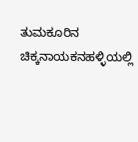ತುಮಕೂರಿನ ಚಿಕ್ಕನಾಯಕನಹಳ್ಳಿಯಲ್ಲಿ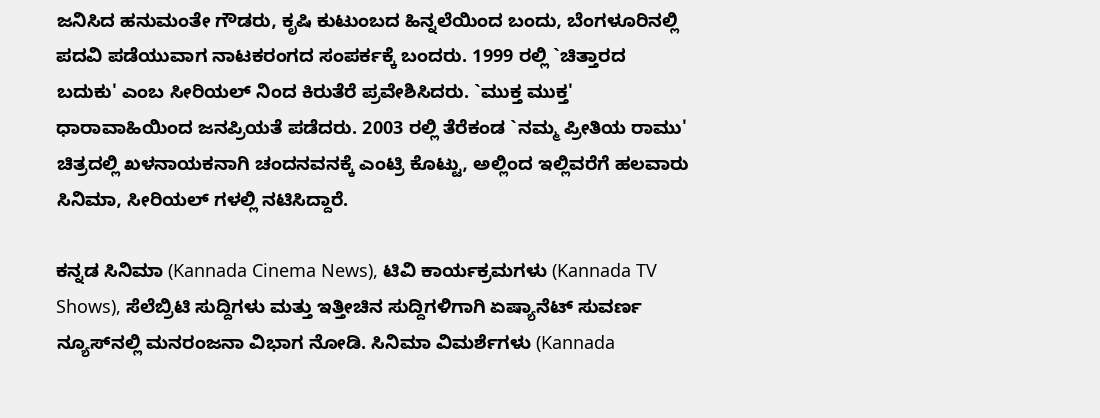ಜನಿಸಿದ ಹನುಮಂತೇ ಗೌಡರು, ಕೃಷಿ ಕುಟುಂಬದ ಹಿನ್ನಲೆಯಿಂದ ಬಂದು, ಬೆಂಗಳೂರಿನಲ್ಲಿ ಪದವಿ ಪಡೆಯುವಾಗ ನಾಟಕರಂಗದ ಸಂಪರ್ಕಕ್ಕೆ ಬಂದರು. 1999 ರಲ್ಲಿ `ಚಿತ್ತಾರದ ಬದುಕು' ಎಂಬ ಸೀರಿಯಲ್ ನಿಂದ ಕಿರುತೆರೆ ಪ್ರವೇಶಿಸಿದರು. `ಮುಕ್ತ ಮುಕ್ತ' ಧಾರಾವಾಹಿಯಿಂದ ಜನಪ್ರಿಯತೆ ಪಡೆದರು. 2003 ರಲ್ಲಿ ತೆರೆಕಂಡ `ನಮ್ಮ ಪ್ರೀತಿಯ ರಾಮು' ಚಿತ್ರದಲ್ಲಿ ಖಳನಾಯಕನಾಗಿ ಚಂದನವನಕ್ಕೆ ಎಂಟ್ರಿ ಕೊಟ್ಟು, ಅಲ್ಲಿಂದ ಇಲ್ಲಿವರೆಗೆ ಹಲವಾರು ಸಿನಿಮಾ, ಸೀರಿಯಲ್ ಗಳಲ್ಲಿ ನಟಿಸಿದ್ದಾರೆ.

ಕನ್ನಡ ಸಿನಿಮಾ (Kannada Cinema News), ಟಿವಿ ಕಾರ್ಯಕ್ರಮಗಳು (Kannada TV Shows), ಸೆಲೆಬ್ರಿಟಿ ಸುದ್ದಿಗಳು ಮತ್ತು ಇತ್ತೀಚಿನ ಸುದ್ದಿಗಳಿಗಾಗಿ ಏಷ್ಯಾನೆಟ್ ಸುವರ್ಣ ನ್ಯೂಸ್‌ನಲ್ಲಿ ಮನರಂಜನಾ ವಿಭಾಗ ನೋಡಿ. ಸಿನಿಮಾ ವಿಮರ್ಶೆಗಳು (Kannada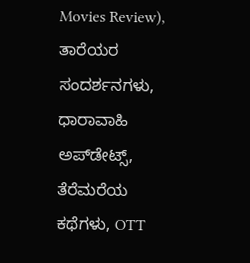Movies Review), ತಾರೆಯರ ಸಂದರ್ಶನಗಳು, ಧಾರಾವಾಹಿ ಅಪ್‌ಡೇಟ್ಸ್‌, ತೆರೆಮರೆಯ ಕಥೆಗಳು, OTT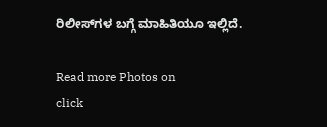ರಿಲೀಸ್‌ಗಳ ಬಗ್ಗೆ ಮಾಹಿತಿಯೂ ಇಲ್ಲಿದೆ.

Read more Photos on
click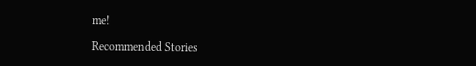me!

Recommended Stories